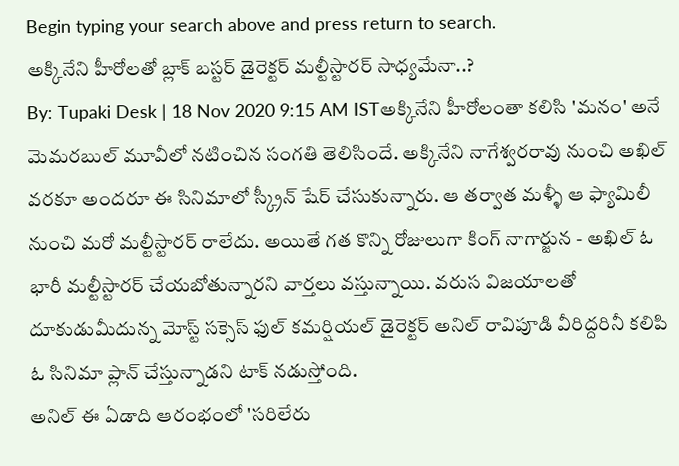Begin typing your search above and press return to search.
అక్కినేని హీరోలతో బ్లాక్ బస్టర్ డైరెక్టర్ మల్టీస్టారర్ సాధ్యమేనా..?
By: Tupaki Desk | 18 Nov 2020 9:15 AM ISTఅక్కినేని హీరోలంతా కలిసి 'మనం' అనే మెమరబుల్ మూవీలో నటించిన సంగతి తెలిసిందే. అక్కినేని నాగేశ్వరరావు నుంచి అఖిల్ వరకూ అందరూ ఈ సినిమాలో స్క్రీన్ షేర్ చేసుకున్నారు. ఆ తర్వాత మళ్ళీ ఆ ఫ్యామిలీ నుంచి మరో మల్టీస్టారర్ రాలేదు. అయితే గత కొన్ని రోజులుగా కింగ్ నాగార్జున - అఖిల్ ఓ భారీ మల్టీస్టారర్ చేయబోతున్నారని వార్తలు వస్తున్నాయి. వరుస విజయాలతో దూకుడుమీదున్న మోస్ట్ సక్సెస్ ఫుల్ కమర్షియల్ డైరెక్టర్ అనిల్ రావిపూడి వీరిద్దరినీ కలిపి ఓ సినిమా ప్లాన్ చేస్తున్నాడని టాక్ నడుస్తోంది.
అనిల్ ఈ ఏడాది ఆరంభంలో 'సరిలేరు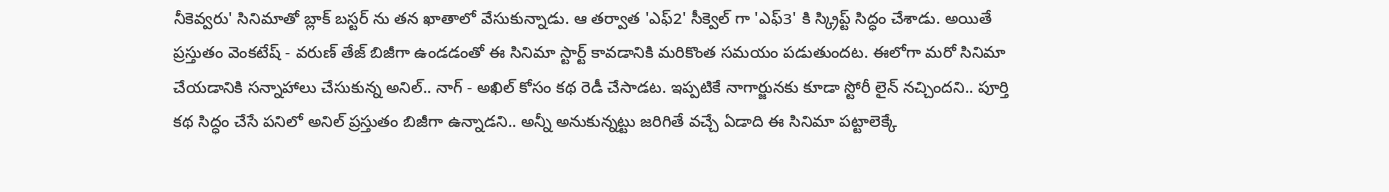నీకెవ్వరు' సినిమాతో బ్లాక్ బస్టర్ ను తన ఖాతాలో వేసుకున్నాడు. ఆ తర్వాత 'ఎఫ్2' సీక్వెల్ గా 'ఎఫ్3' కి స్క్రిప్ట్ సిద్ధం చేశాడు. అయితే ప్రస్తుతం వెంకటేష్ - వరుణ్ తేజ్ బిజీగా ఉండడంతో ఈ సినిమా స్టార్ట్ కావడానికి మరికొంత సమయం పడుతుందట. ఈలోగా మరో సినిమా చేయడానికి సన్నాహాలు చేసుకున్న అనిల్.. నాగ్ - అఖిల్ కోసం కథ రెడీ చేసాడట. ఇప్పటికే నాగార్జునకు కూడా స్టోరీ లైన్ నచ్చిందని.. పూర్తి కథ సిద్ధం చేసే పనిలో అనిల్ ప్రస్తుతం బిజీగా ఉన్నాడని.. అన్నీ అనుకున్నట్టు జరిగితే వచ్చే ఏడాది ఈ సినిమా పట్టాలెక్కే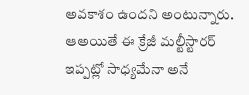అవకాశం ఉందని అంటున్నారు.
ఆఅయితే ఈ క్రేజీ మల్టీస్టారర్ ఇప్పట్లో సాధ్యమేనా అనే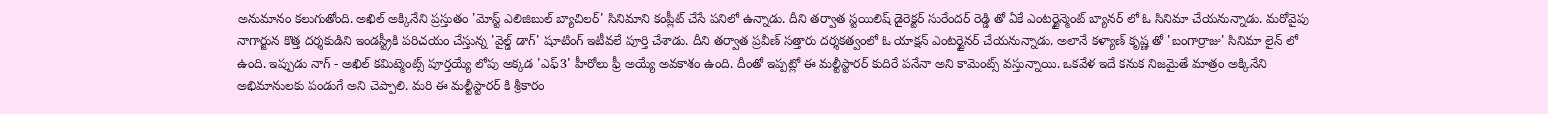అనుమానం కలుగుతోంది. అఖిల్ అక్కినేని ప్రస్తుతం 'మోస్ట్ ఎలిజిబుల్ బ్యాచిలర్' సినిమాని కంప్లీట్ చేసే పనిలో ఉన్నాడు. దీని తర్వాత స్టయిలిష్ డైరెక్టర్ సురేందర్ రెడ్డి తో ఏకే ఎంటర్టైన్మెంట్ బ్యానర్ లో ఓ సినిమా చేయనున్నాడు. మరోవైపు నాగార్జున కొత్త దర్శకుడిని ఇండస్ట్రీకి పరిచయం చేస్తున్న 'వైల్డ్ డాగ్' షూటింగ్ ఇటీవలే పూర్తి చేశాడు. దీని తర్వాత ప్రవీణ్ సత్తారు దర్శకత్వంలో ఓ యాక్షన్ ఎంటర్టైనర్ చేయనున్నాడు. అలానే కళ్యాణ్ కృష్ణ తో 'బంగార్రాజు' సినిమా లైన్ లో ఉంది. ఇప్పుడు నాగ్ - అఖిల్ కమిట్మెంట్స్ పూర్తయ్యే లోపు అక్కడ 'ఎఫ్3' హీరోలు ఫ్రీ అయ్యే అవకాశం ఉంది. దీంతో ఇప్పట్లో ఈ మల్టీస్టారర్ కుదిరే పనేనా అని కామెంట్స్ వస్తున్నాయి. ఒకవేళ ఇదే కనుక నిజమైతే మాత్రం అక్కినేని అభిమానులకు పండుగే అని చెప్పాలి. మరి ఈ మల్టీస్టారర్ కి శ్రీకారం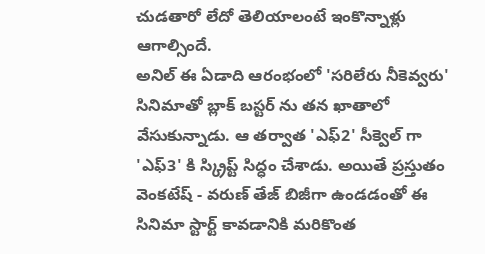చుడతారో లేదో తెలియాలంటే ఇంకొన్నాళ్లు ఆగాల్సిందే.
అనిల్ ఈ ఏడాది ఆరంభంలో 'సరిలేరు నీకెవ్వరు' సినిమాతో బ్లాక్ బస్టర్ ను తన ఖాతాలో వేసుకున్నాడు. ఆ తర్వాత 'ఎఫ్2' సీక్వెల్ గా 'ఎఫ్3' కి స్క్రిప్ట్ సిద్ధం చేశాడు. అయితే ప్రస్తుతం వెంకటేష్ - వరుణ్ తేజ్ బిజీగా ఉండడంతో ఈ సినిమా స్టార్ట్ కావడానికి మరికొంత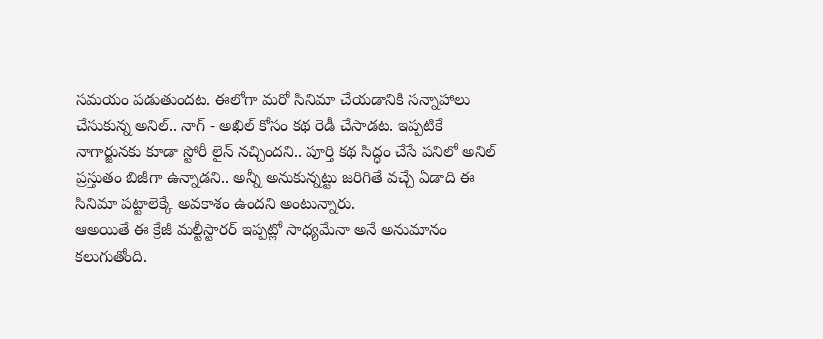సమయం పడుతుందట. ఈలోగా మరో సినిమా చేయడానికి సన్నాహాలు చేసుకున్న అనిల్.. నాగ్ - అఖిల్ కోసం కథ రెడీ చేసాడట. ఇప్పటికే నాగార్జునకు కూడా స్టోరీ లైన్ నచ్చిందని.. పూర్తి కథ సిద్ధం చేసే పనిలో అనిల్ ప్రస్తుతం బిజీగా ఉన్నాడని.. అన్నీ అనుకున్నట్టు జరిగితే వచ్చే ఏడాది ఈ సినిమా పట్టాలెక్కే అవకాశం ఉందని అంటున్నారు.
ఆఅయితే ఈ క్రేజీ మల్టీస్టారర్ ఇప్పట్లో సాధ్యమేనా అనే అనుమానం కలుగుతోంది.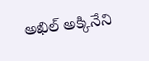అఖిల్ అక్కినేని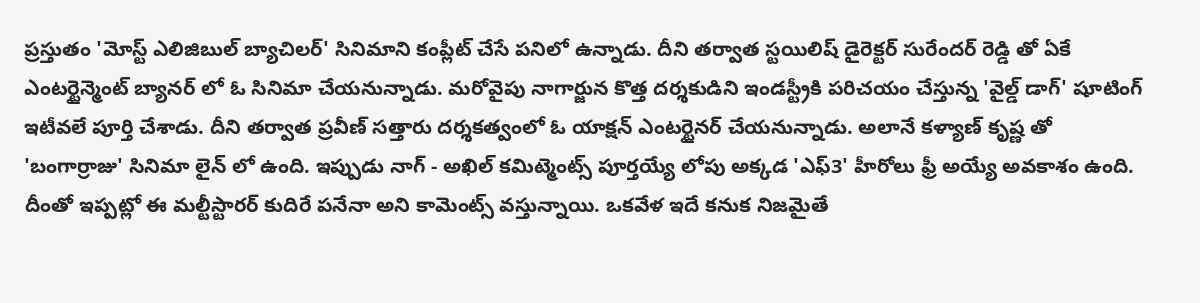ప్రస్తుతం 'మోస్ట్ ఎలిజిబుల్ బ్యాచిలర్' సినిమాని కంప్లీట్ చేసే పనిలో ఉన్నాడు. దీని తర్వాత స్టయిలిష్ డైరెక్టర్ సురేందర్ రెడ్డి తో ఏకే ఎంటర్టైన్మెంట్ బ్యానర్ లో ఓ సినిమా చేయనున్నాడు. మరోవైపు నాగార్జున కొత్త దర్శకుడిని ఇండస్ట్రీకి పరిచయం చేస్తున్న 'వైల్డ్ డాగ్' షూటింగ్ ఇటీవలే పూర్తి చేశాడు. దీని తర్వాత ప్రవీణ్ సత్తారు దర్శకత్వంలో ఓ యాక్షన్ ఎంటర్టైనర్ చేయనున్నాడు. అలానే కళ్యాణ్ కృష్ణ తో 'బంగార్రాజు' సినిమా లైన్ లో ఉంది. ఇప్పుడు నాగ్ - అఖిల్ కమిట్మెంట్స్ పూర్తయ్యే లోపు అక్కడ 'ఎఫ్3' హీరోలు ఫ్రీ అయ్యే అవకాశం ఉంది. దీంతో ఇప్పట్లో ఈ మల్టీస్టారర్ కుదిరే పనేనా అని కామెంట్స్ వస్తున్నాయి. ఒకవేళ ఇదే కనుక నిజమైతే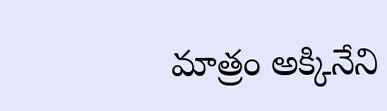మాత్రం అక్కినేని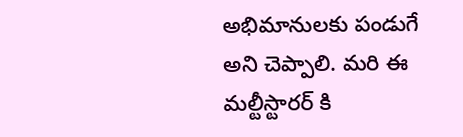అభిమానులకు పండుగే అని చెప్పాలి. మరి ఈ మల్టీస్టారర్ కి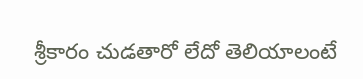శ్రీకారం చుడతారో లేదో తెలియాలంటే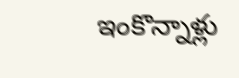ఇంకొన్నాళ్లు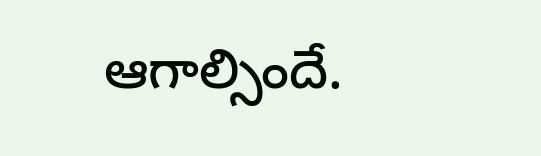ఆగాల్సిందే.